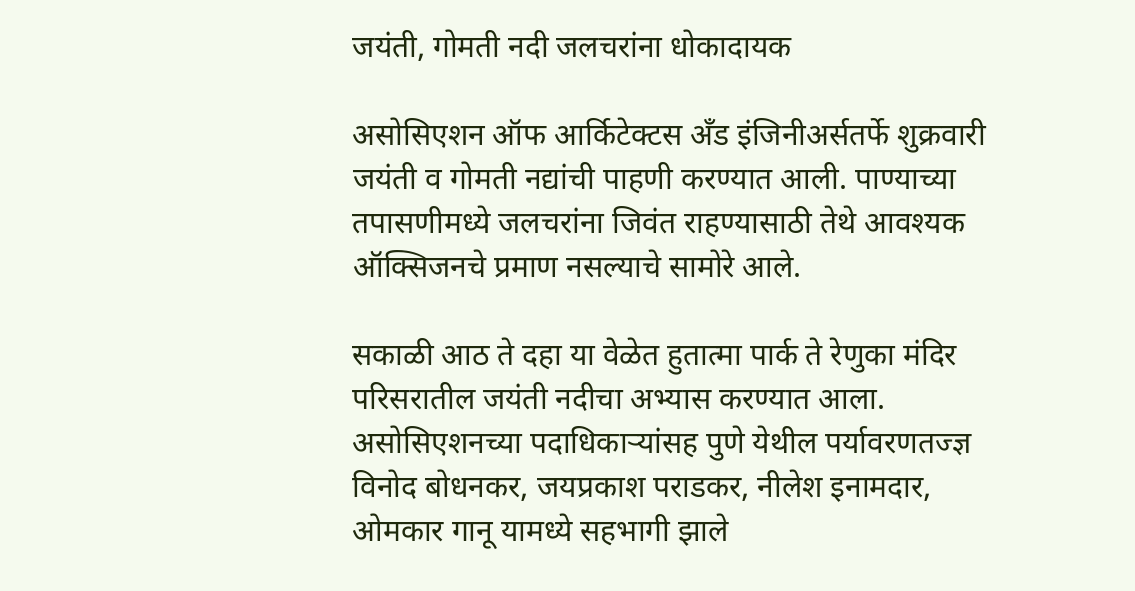जयंती, गोमती नदी जलचरांना धोकादायक

असोसिएशन ऑफ आर्किटेक्टस अँड इंजिनीअर्सतर्फे शुक्रवारी जयंती व गोमती नद्यांची पाहणी करण्यात आली. पाण्याच्या तपासणीमध्ये जलचरांना जिवंत राहण्यासाठी तेथे आवश्यक ऑक्सिजनचे प्रमाण नसल्याचे सामोरे आले.

सकाळी आठ ते दहा या वेळेत हुतात्मा पार्क ते रेणुका मंदिर परिसरातील जयंती नदीचा अभ्यास करण्यात आला. असोसिएशनच्या पदाधिकाऱ्यांसह पुणे येथील पर्यावरणतज्ज्ञ विनोद बोधनकर, जयप्रकाश पराडकर, नीलेश इनामदार, ओमकार गानू यामध्ये सहभागी झाले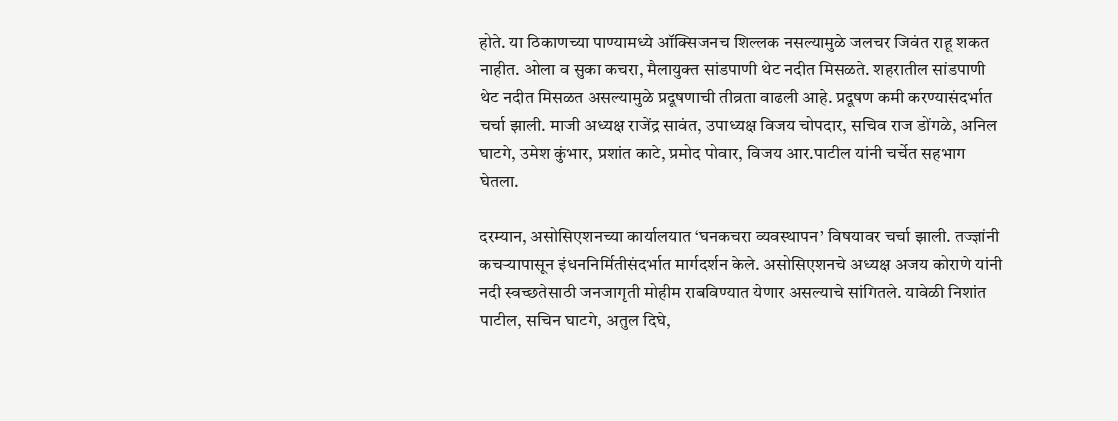होते. या ठिकाणच्या पाण्यामध्ये ऑक्सिजनच शिल्लक नसल्यामुळे जलचर जिवंत राहू शकत नाहीत. ओला व सुका कचरा, मैलायुक्त सांडपाणी थेट नदीत मिसळते. शहरातील सांडपाणी थेट नदीत मिसळत असल्यामुळे प्रदूषणाची तीव्रता वाढली आहे. प्रदूषण कमी करण्यासंदर्भात चर्चा झाली. माजी अध्यक्ष राजेंद्र सावंत, उपाध्यक्ष विजय चोपदार, सचिव राज डोंगळे, अनिल घाटगे, उमेश कुंभार, प्रशांत काटे, प्रमोद पोवार, विजय आर.पाटील यांनी चर्चेत सहभाग घेतला.

दरम्यान, असोसिएशनच्या कार्यालयात ‘घनकचरा व्यवस्थापन’ विषयावर चर्चा झाली. तज्ज्ञांनी कचऱ्यापासून इंधननिर्मितीसंदर्भात मार्गदर्शन केले. असोसिएशनचे अध्यक्ष अजय कोराणे यांनी नदी स्वच्छतेसाठी जनजागृती मोहीम राबविण्यात येणार असल्याचे सांगितले. यावेळी निशांत पाटील, सचिन घाटगे, अतुल दिघे,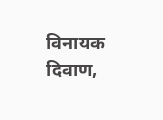विनायक दिवाण,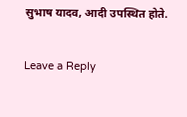सुभाष यादव, आदी उपस्थित होते.

Leave a Reply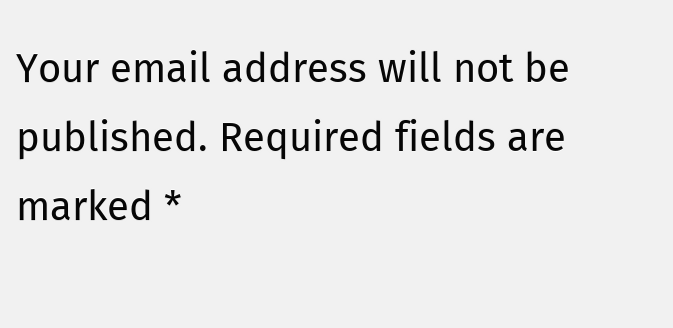Your email address will not be published. Required fields are marked *